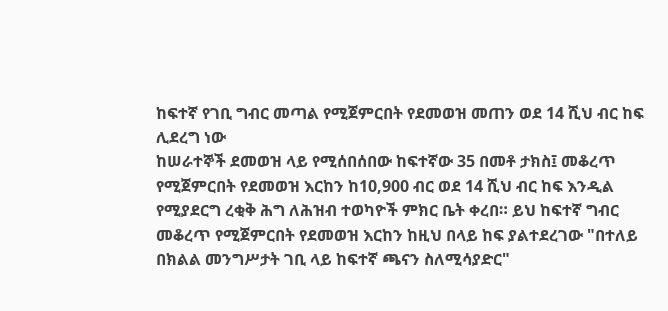ከፍተኛ የገቢ ግብር መጣል የሚጀምርበት የደመወዝ መጠን ወደ 14 ሺህ ብር ከፍ ሊደረግ ነው
ከሠራተኞች ደመወዝ ላይ የሚሰበሰበው ከፍተኛው 35 በመቶ ታክስ፤ መቆረጥ የሚጀምርበት የደመወዝ እርከን ከ10,900 ብር ወደ 14 ሺህ ብር ከፍ እንዲል የሚያደርግ ረቂቅ ሕግ ለሕዝብ ተወካዮች ምክር ቤት ቀረበ። ይህ ከፍተኛ ግብር መቆረጥ የሚጀምርበት የደመወዝ እርከን ከዚህ በላይ ከፍ ያልተደረገው "በተለይ በክልል መንግሥታት ገቢ ላይ ከፍተኛ ጫናን ስለሚሳያድር"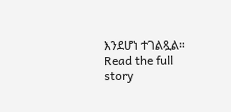እንደሆነ ተገልጿል።
Read the full story